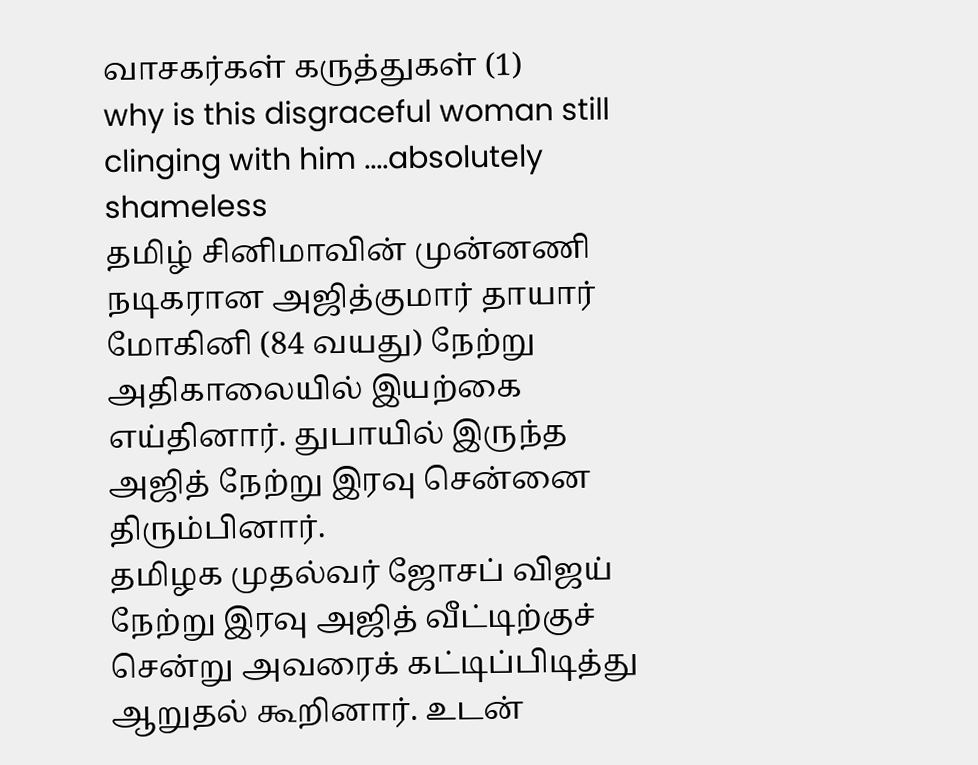வாசகர்கள் கருத்துகள் (1)
why is this disgraceful woman still clinging with him ....absolutely shameless
தமிழ் சினிமாவின் முன்னணி நடிகரான அஜித்குமார் தாயார் மோகினி (84 வயது) நேற்று அதிகாலையில் இயற்கை எய்தினார். துபாயில் இருந்த அஜித் நேற்று இரவு சென்னை திரும்பினார்.
தமிழக முதல்வர் ஜோசப் விஜய் நேற்று இரவு அஜித் வீட்டிற்குச் சென்று அவரைக் கட்டிப்பிடித்து ஆறுதல் கூறினார். உடன்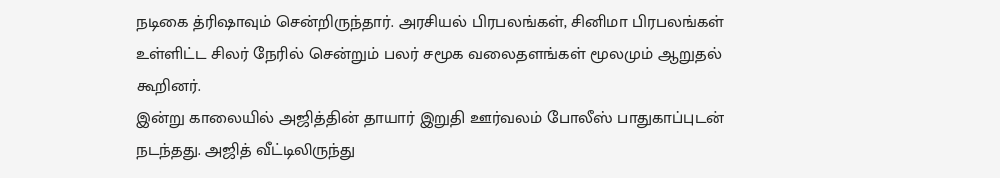நடிகை த்ரிஷாவும் சென்றிருந்தார். அரசியல் பிரபலங்கள், சினிமா பிரபலங்கள் உள்ளிட்ட சிலர் நேரில் சென்றும் பலர் சமூக வலைதளங்கள் மூலமும் ஆறுதல் கூறினர்.
இன்று காலையில் அஜித்தின் தாயார் இறுதி ஊர்வலம் போலீஸ் பாதுகாப்புடன் நடந்தது. அஜித் வீட்டிலிருந்து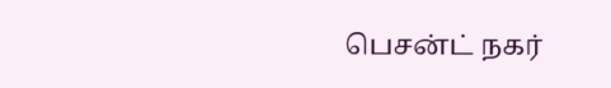பெசன்ட் நகர்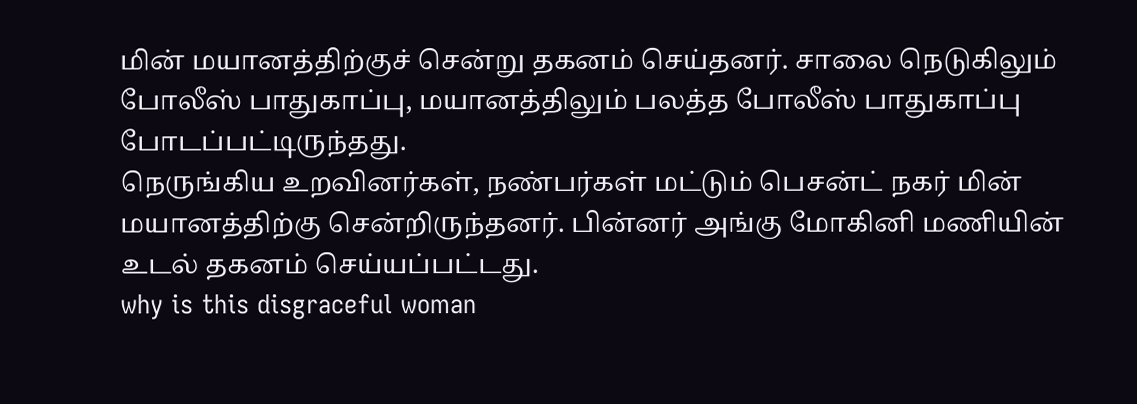மின் மயானத்திற்குச் சென்று தகனம் செய்தனர். சாலை நெடுகிலும் போலீஸ் பாதுகாப்பு, மயானத்திலும் பலத்த போலீஸ் பாதுகாப்பு போடப்பட்டிருந்தது.
நெருங்கிய உறவினர்கள், நண்பர்கள் மட்டும் பெசன்ட் நகர் மின் மயானத்திற்கு சென்றிருந்தனர். பின்னர் அங்கு மோகினி மணியின் உடல் தகனம் செய்யப்பட்டது.
why is this disgraceful woman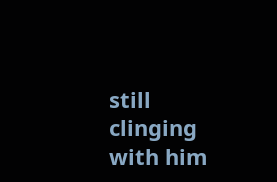still clinging with him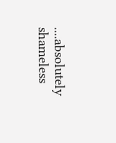....absolutely shameless